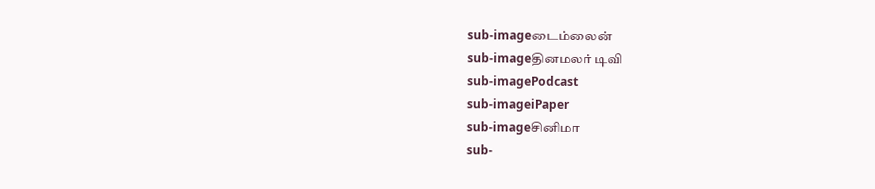sub-imageடைம்லைன்
sub-imageதினமலர் டிவி
sub-imagePodcast
sub-imageiPaper
sub-imageசினிமா
sub-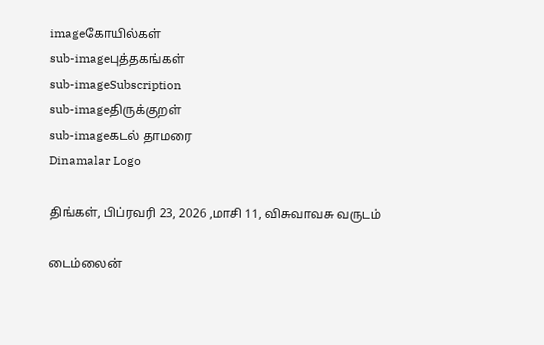imageகோயில்கள்
sub-imageபுத்தகங்கள்
sub-imageSubscription
sub-imageதிருக்குறள்
sub-imageகடல் தாமரை
Dinamalar Logo

திங்கள், பிப்ரவரி 23, 2026 ,மாசி 11, விசுவாவசு வருடம்

டைம்லைன்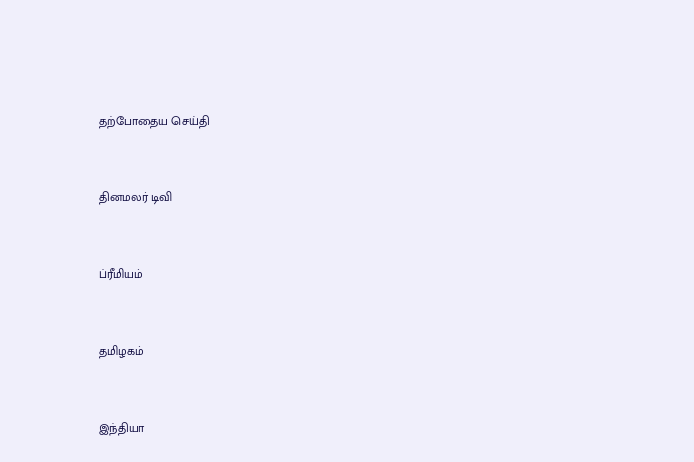தற்போதைய செய்தி


தினமலர் டிவி


ப்ரீமியம்


தமிழகம்


இந்தியா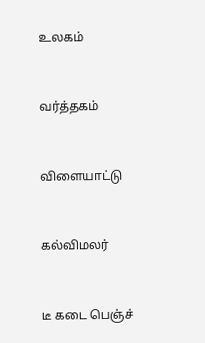உலகம்


வர்த்தகம்


விளையாட்டு


கல்விமலர்


டீ கடை பெஞ்ச்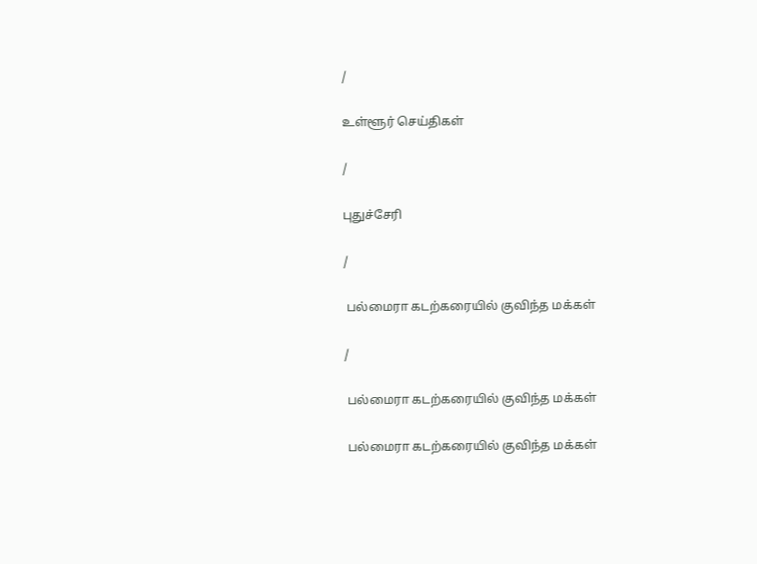/

உள்ளூர் செய்திகள்

/

புதுச்சேரி

/

 பல்மைரா கடற்கரையில் குவிந்த மக்கள்

/

 பல்மைரா கடற்கரையில் குவிந்த மக்கள்

 பல்மைரா கடற்கரையில் குவிந்த மக்கள்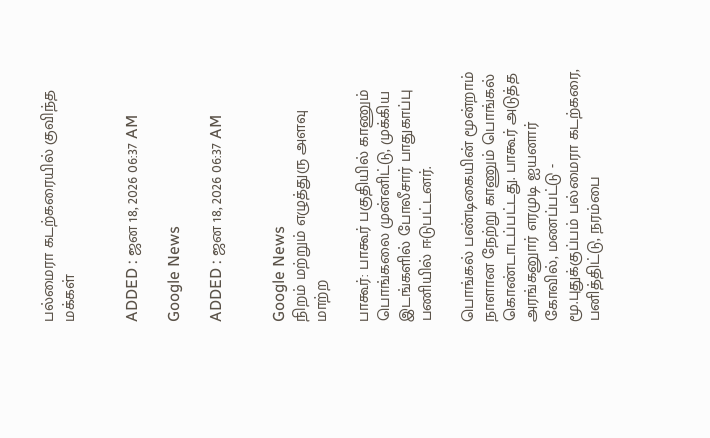பல்மைரா கடற்கரையில் குவிந்த மக்கள்


ADDED : ஜன 18, 2026 06:37 AM

Google News

ADDED : ஜன 18, 2026 06:37 AM


Google News
நிறம் மற்றும் எழுத்துரு அளவு மாற்ற

பாகூர்: பாகூர் பகுதியில் காணும் பொங்கலை முன்னிட்டு, முக்கிய இடங்களில் போலீசார் பாதுகாப்பு பணியில் ஈடுபட்டனர்.

பொங்கல் பண்டிகையின் மூன்றாம் நாளான நேற்று காணும் பொங்கல் கொண்டாடப்பட்டது. பாகூர் அடுத்த அரங்கனுார் எரமுடி ஐயனார் கோவில், மணப்பட்டு - மூ.புதுக்குப்பம் பல்மைரா கடற்கரை, பனித்திட்டு, நரம்பை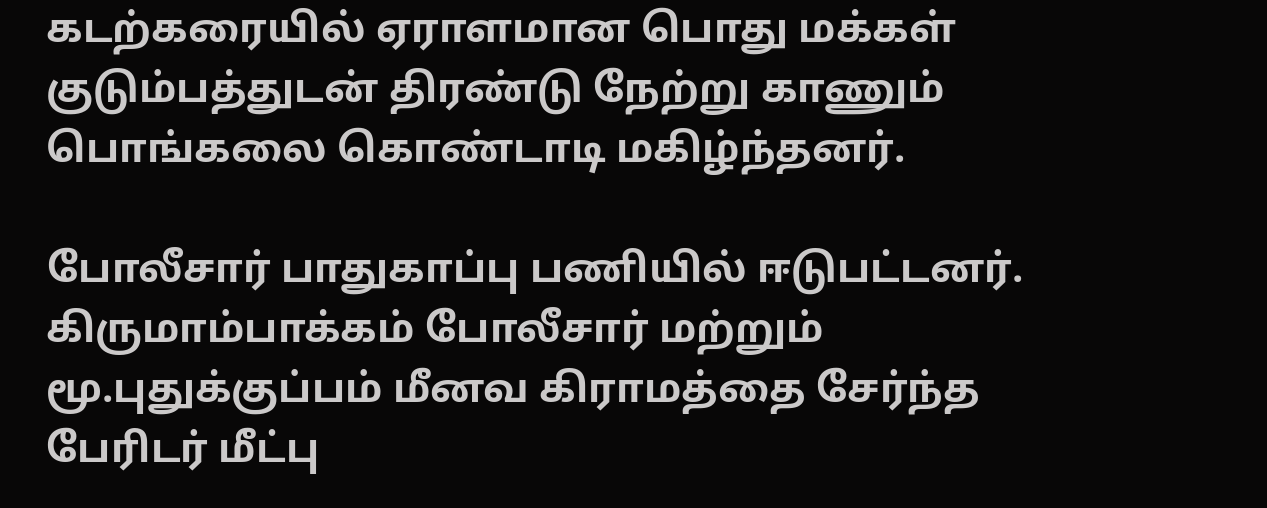கடற்கரையில் ஏராளமான பொது மக்கள் குடும்பத்துடன் திரண்டு நேற்று காணும் பொங்கலை கொண்டாடி மகிழ்ந்தனர்.

போலீசார் பாதுகாப்பு பணியில் ஈடுபட்டனர். கிருமாம்பாக்கம் போலீசார் மற்றும் மூ.புதுக்குப்பம் மீனவ கிராமத்தை சேர்ந்த பேரிடர் மீட்பு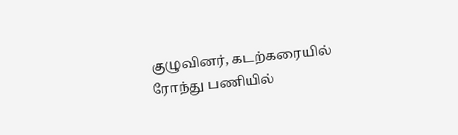குழுவினர், கடற்கரையில் ரோந்து பணியில்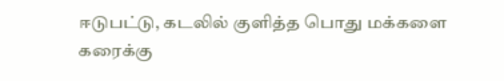ஈடுபட்டு, கடலில் குளித்த பொது மக்களை கரைக்கு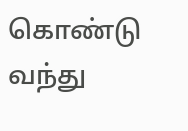கொண்டு வந்து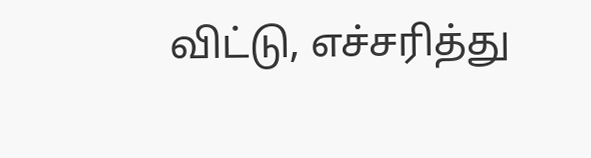விட்டு, எச்சரித்து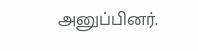அனுப்பினர்.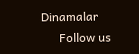Dinamalar
      Follow us